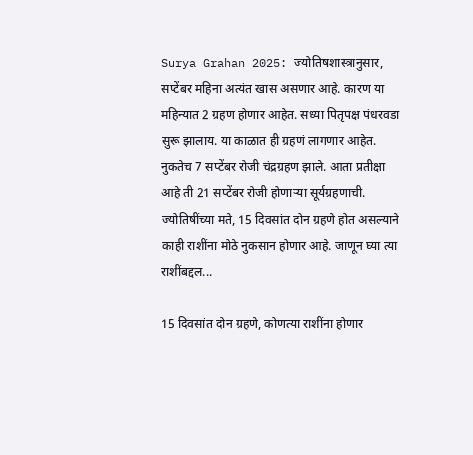Surya Grahan 2025: ज्योतिषशास्त्रानुसार, सप्टेंबर महिना अत्यंत खास असणार आहे. कारण या महिन्यात 2 ग्रहण होणार आहेत. सध्या पितृपक्ष पंधरवडा सुरू झालाय. या काळात ही ग्रहणं लागणार आहेत. नुकतेच 7 सप्टेंबर रोजी चंद्रग्रहण झाले. आता प्रतीक्षा आहे ती 21 सप्टेंबर रोजी होणाऱ्या सूर्यग्रहणाची. ज्योतिषींच्या मते, 15 दिवसांत दोन ग्रहणे होत असल्याने काही राशींना मोठे नुकसान होणार आहे. जाणून घ्या त्या राशींबद्दल...

15 दिवसांत दोन ग्रहणे, कोणत्या राशींना होणार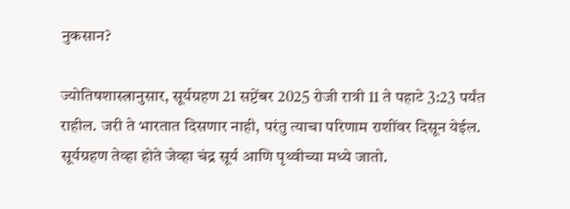नुकसान?

ज्योतिषशास्त्रानुसार, सूर्यग्रहण 21 सप्टेंबर 2025 रोजी रात्री 11 ते पहाटे 3:23 पर्यंत राहील. जरी ते भारतात दिसणार नाही, परंतु त्याचा परिणाम राशींवर दिसून येईल. सूर्यग्रहण तेव्हा होते जेव्हा चंद्र सूर्य आणि पृथ्वीच्या मध्ये जातो.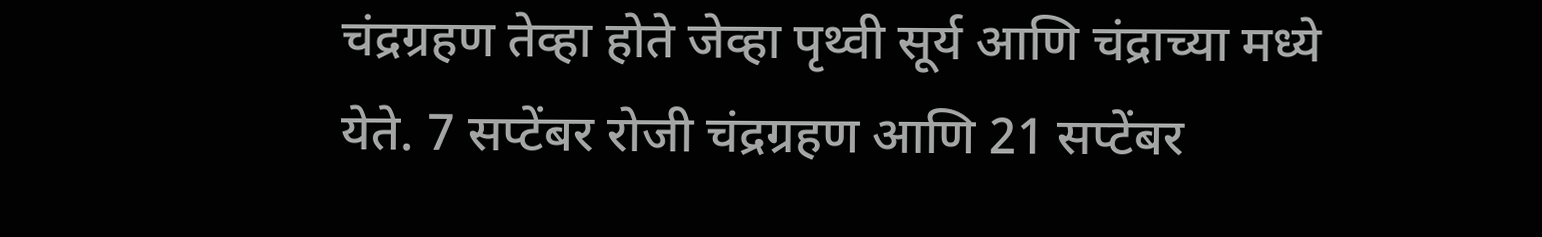चंद्रग्रहण तेव्हा होते जेव्हा पृथ्वी सूर्य आणि चंद्राच्या मध्ये येते. 7 सप्टेंबर रोजी चंद्रग्रहण आणि 21 सप्टेंबर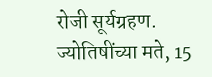रोजी सूर्यग्रहण. ज्योतिषींच्या मते, 15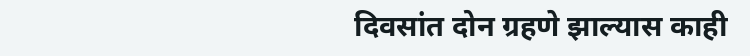दिवसांत दोन ग्रहणे झाल्यास काही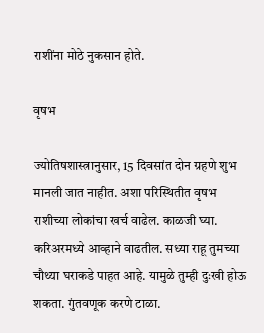राशींना मोठे नुकसान होते.

वृषभ

ज्योतिषशास्त्रानुसार, 15 दिवसांत दोन ग्रहणे शुभ मानली जात नाहीत. अशा परिस्थितीत वृषभ राशीच्या लोकांचा खर्च वाढेल. काळजी घ्या. करिअरमध्ये आव्हाने वाढतील. सध्या राहू तुमच्या चौथ्या घराकडे पाहत आहे. यामुळे तुम्ही दुःखी होऊ शकता. गुंतवणूक करणे टाळा.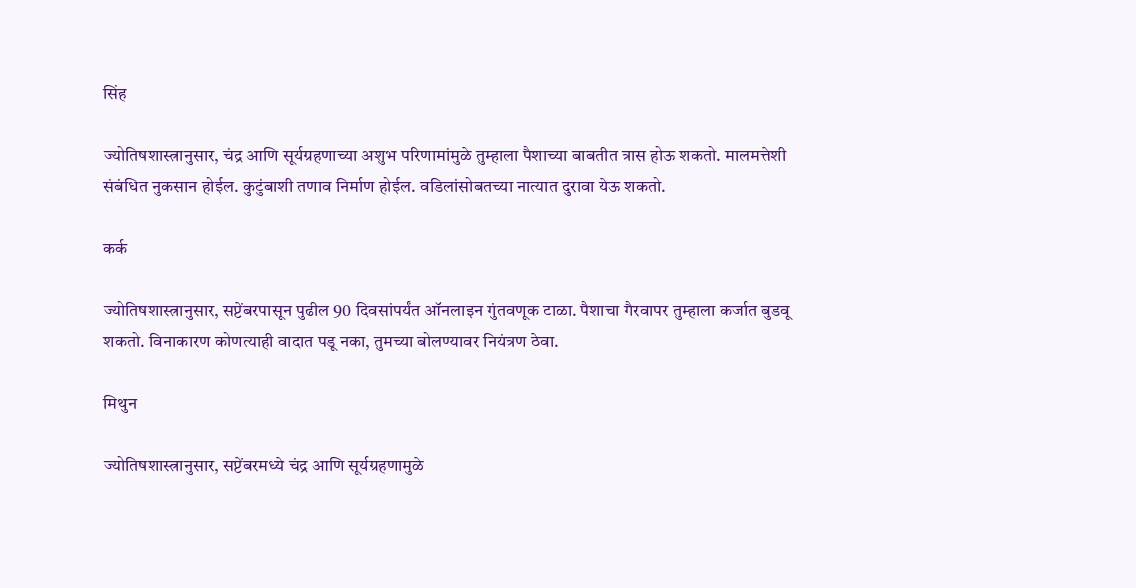सिंह

ज्योतिषशास्त्रानुसार, चंद्र आणि सूर्यग्रहणाच्या अशुभ परिणामांमुळे तुम्हाला पैशाच्या बाबतीत त्रास होऊ शकतो. मालमत्तेशी संबंधित नुकसान होईल. कुटुंबाशी तणाव निर्माण होईल. वडिलांसोबतच्या नात्यात दुरावा येऊ शकतो.

कर्क

ज्योतिषशास्त्रानुसार, सप्टेंबरपासून पुढील 90 दिवसांपर्यंत ऑनलाइन गुंतवणूक टाळा. पैशाचा गैरवापर तुम्हाला कर्जात बुडवू शकतो. विनाकारण कोणत्याही वादात पडू नका, तुमच्या बोलण्यावर नियंत्रण ठेवा.

मिथुन

ज्योतिषशास्त्रानुसार, सप्टेंबरमध्ये चंद्र आणि सूर्यग्रहणामुळे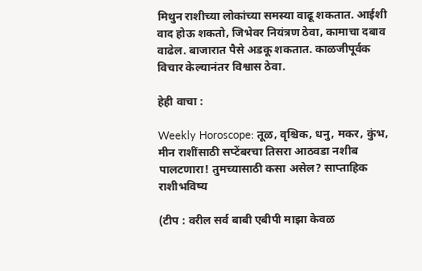मिथुन राशीच्या लोकांच्या समस्या वाढू शकतात. आईशी वाद होऊ शकतो, जिभेवर नियंत्रण ठेवा, कामाचा दबाव वाढेल. बाजारात पैसे अडकू शकतात. काळजीपूर्वक विचार केल्यानंतर विश्वास ठेवा.

हेही वाचा :

Weekly Horoscope: तूळ, वृश्चिक, धनु, मकर, कुंभ, मीन राशींसाठी सप्टेंबरचा तिसरा आठवडा नशीब पालटणारा! तुमच्यासाठी कसा असेल? साप्ताहिक राशीभविष्य

(टीप : वरील सर्व बाबी एबीपी माझा केवळ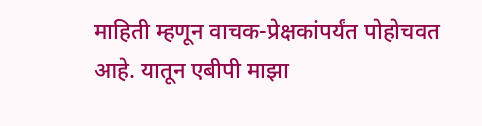माहिती म्हणून वाचक-प्रेक्षकांपर्यंत पोहोचवत आहे. यातून एबीपी माझा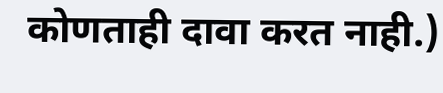कोणताही दावा करत नाही.)